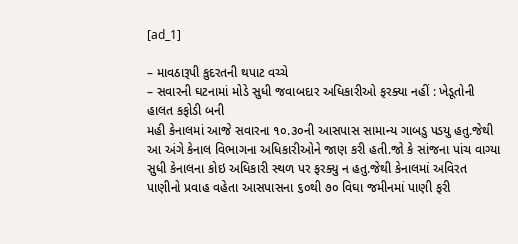[ad_1]

– માવઠારૂપી કુદરતની થપાટ વચ્ચે
– સવારની ઘટનામાં મોડે સુધી જવાબદાર અધિકારીઓ ફરક્યા નહીં : ખેડૂતોની હાલત કફોડી બની
મહી કેનાલમાં આજે સવારના ૧૦.૩૦ની આસપાસ સામાન્ય ગાબડુ પડયુ હતુ.જેથી આ અંગે કેનાલ વિભાગના અધિકારીઓને જાણ કરી હતી.જો કે સાંજના પાંચ વાગ્યા સુધી કેનાલના કોઇ અધિકારી સ્થળ પર ફરક્યુ ન હતુ.જેથી કેનાલમાં અવિરત પાણીનો પ્રવાહ વહેતા આસપાસના ૬૦થી ૭૦ વિઘા જમીનમાં પાણી ફરી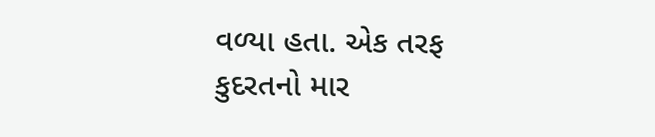વળ્યા હતા. એક તરફ કુદરતનો માર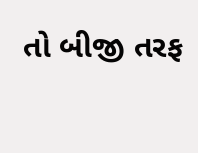તો બીજી તરફ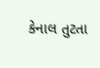કેનાલ તુટતા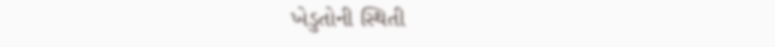ખેડુતોની સ્થિતી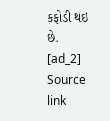કફોડી થઇ છે.
[ad_2]
Source link